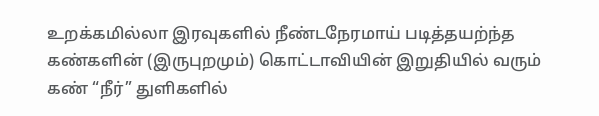உறக்கமில்லா இரவுகளில் நீண்டநேரமாய் படித்தயற்ந்த கண்களின் (இருபுறமும்) கொட்டாவியின் இறுதியில் வரும் கண் “நீர்” துளிகளில்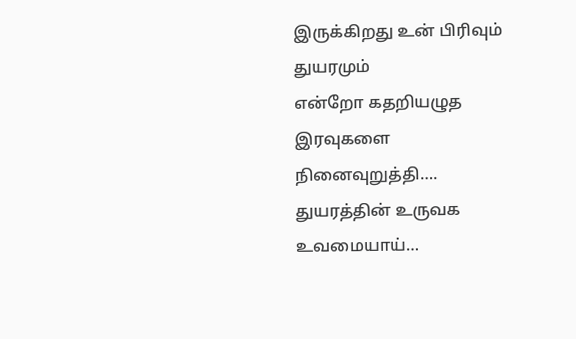இருக்கிறது உன் பிரிவும் துயரமும்
என்றோ கதறியழுத இரவுகளை நினைவுறுத்தி…. துயரத்தின் உருவக உவமையாய்…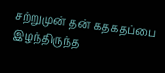சற்றுமுன் தன் கதகதப்பை இழந்திருந்த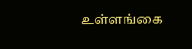உள்ளங்கை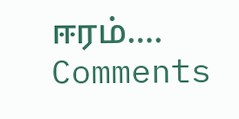ஈரம்….
Comments